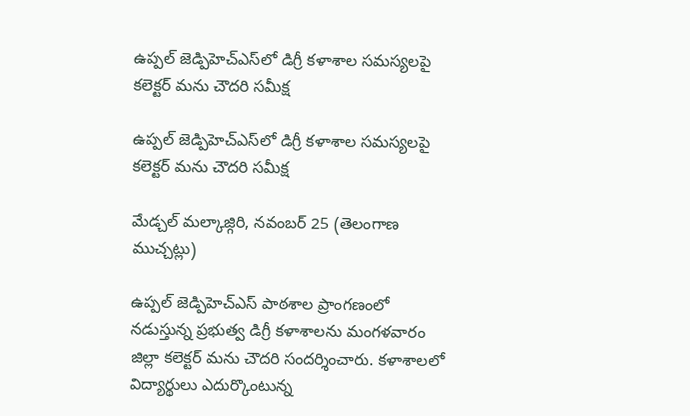ఉప్పల్ జెడ్పిహెచ్ఎస్‌లో డిగ్రీ కళాశాల సమస్యలపై కలెక్టర్ మను చౌదరి సమీక్ష

ఉప్పల్ జెడ్పిహెచ్ఎస్‌లో డిగ్రీ కళాశాల సమస్యలపై కలెక్టర్ మను చౌదరి సమీక్ష

మేడ్చల్ మల్కాజ్గిరి, నవంబర్ 25 (తెలంగాణ ముచ్చట్లు)

ఉప్పల్ జెడ్పిహెచ్ఎస్‌ పాఠశాల ప్రాంగణంలో నడుస్తున్న ప్రభుత్వ డిగ్రీ కళాశాలను మంగళవారం జిల్లా కలెక్టర్ మను చౌదరి సందర్శించారు. కళాశాలలో విద్యార్థులు ఎదుర్కొంటున్న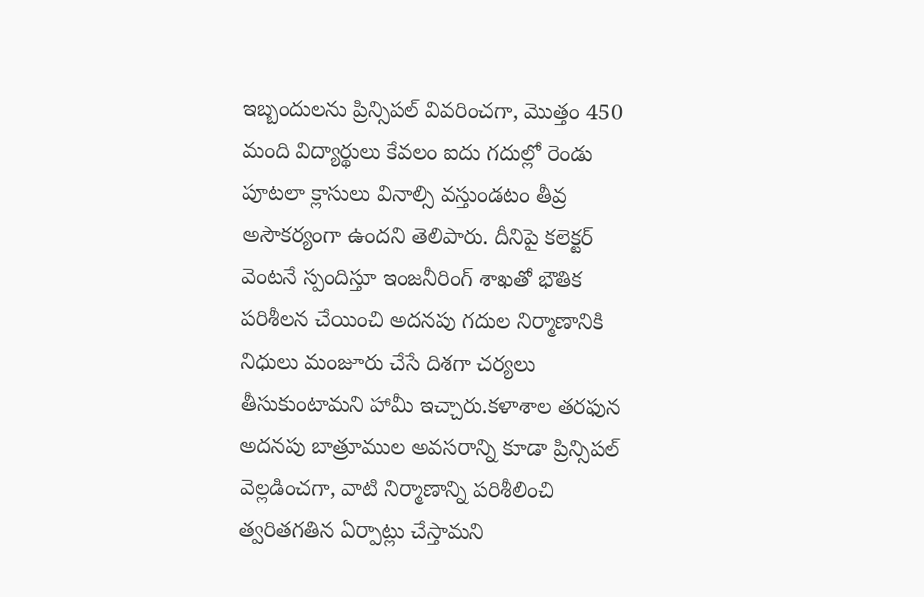ఇబ్బందులను ప్రిన్సిపల్ వివరించగా, మొత్తం 450 మంది విద్యార్థులు కేవలం ఐదు గదుల్లో రెండు పూటలా క్లాసులు వినాల్సి వస్తుండటం తీవ్ర అసౌకర్యంగా ఉందని తెలిపారు. దీనిపై కలెక్టర్ వెంటనే స్పందిస్తూ ఇంజనీరింగ్ శాఖతో భౌతిక పరిశీలన చేయించి అదనపు గదుల నిర్మాణానికి నిధులు మంజూరు చేసే దిశగా చర్యలు తీసుకుంటామని హామీ ఇచ్చారు.కళాశాల తరఫున అదనపు బాత్రూముల అవసరాన్ని కూడా ప్రిన్సిపల్ వెల్లడించగా, వాటి నిర్మాణాన్ని పరిశీలించి త్వరితగతిన ఏర్పాట్లు చేస్తామని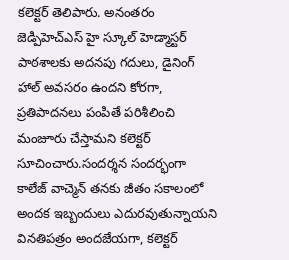కలెక్టర్ తెలిపారు. అనంతరం జెడ్పిహెచ్ఎస్ హై స్కూల్ హెడ్మాస్టర్ పాఠశాలకు అదనపు గదులు, డైనింగ్ హాల్ అవసరం ఉందని కోరగా, ప్రతిపాదనలు పంపితే పరిశీలించి మంజూరు చేస్తామని కలెక్టర్ సూచించారు.సందర్శన సందర్భంగా కాలేజ్ వాచ్మెన్ తనకు జీతం సకాలంలో అందక ఇబ్బందులు ఎదురవుతున్నాయని వినతిపత్రం అందజేయగా, కలెక్టర్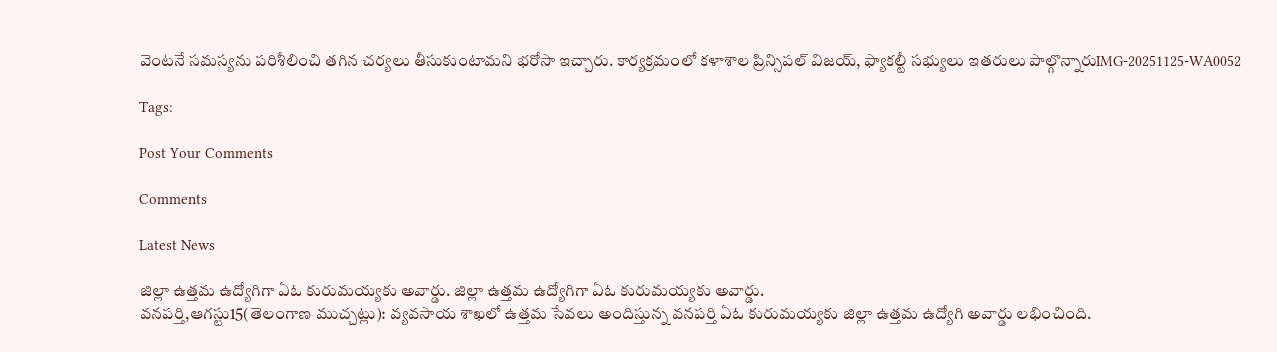వెంటనే సమస్యను పరిశీలించి తగిన చర్యలు తీసుకుంటామని భరోసా ఇచ్చారు. కార్యక్రమంలో కళాశాల ప్రిన్సిపల్ విజయ్, ఫ్యాకల్టీ సభ్యులు ఇతరులు పాల్గొన్నారుIMG-20251125-WA0052

Tags:

Post Your Comments

Comments

Latest News

జిల్లా ఉత్తమ ఉద్యోగిగా ఏఓ కురుమయ్యకు అవార్డు. జిల్లా ఉత్తమ ఉద్యోగిగా ఏఓ కురుమయ్యకు అవార్డు.
వనపర్తి,ఆగస్టు15(తెలంగాణ ముచ్చట్లు): వ్యవసాయ శాఖలో ఉత్తమ సేవలు అందిస్తున్న వనపర్తి ఏఓ కురుమయ్యకు జిల్లా ఉత్తమ ఉద్యోగి అవార్డు లభించింది.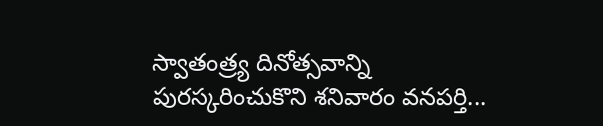స్వాతంత్ర్య దినోత్సవాన్ని పురస్కరించుకొని శనివారం వనపర్తి...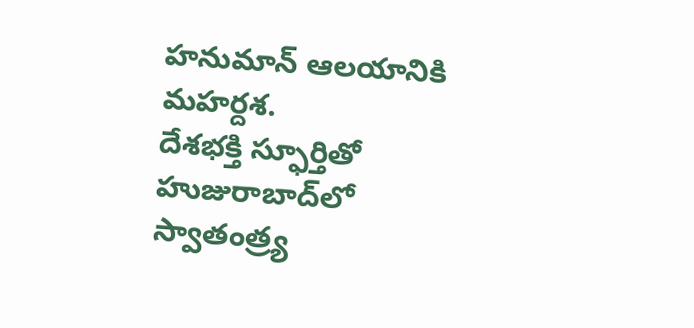హనుమాన్ ఆలయానికి మహర్దశ.
దేశభక్తి స్ఫూర్తితో హుజురాబాద్‌లో స్వాతంత్ర్య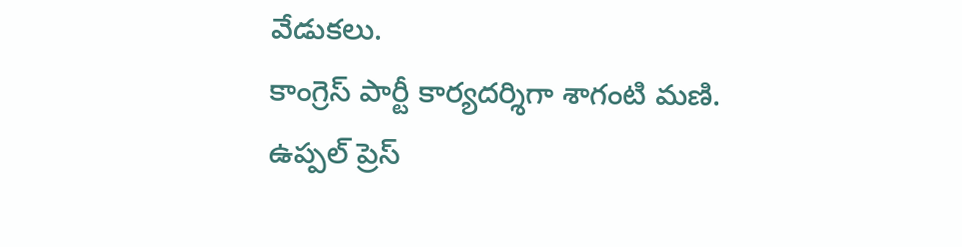వేడుకలు.
కాంగ్రెస్ పార్టీ కార్యదర్శిగా శాగంటి మణి.
ఉప్పల్ ప్రెస్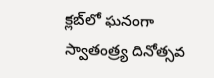క్లబ్‌లో ఘనంగా స్వాతంత్ర్య దినోత్సవ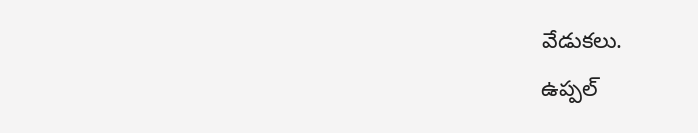వేడుకలు.
ఉప్పల్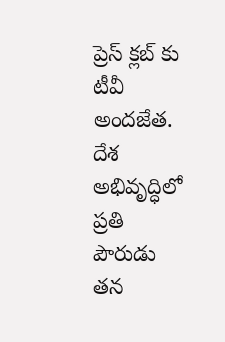ప్రెస్ క్లబ్‌ కు టీవీ అందజేత.
దేశ అభివృద్ధిలో ప్రతి పౌరుడు తన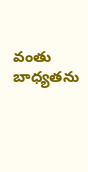వంతు బాధ్యతను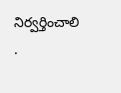నిర్వర్తించాలి .